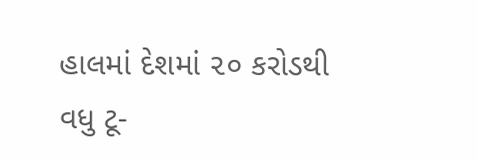હાલમાં દેશમાં ૨૦ કરોડથી વધુ ટૂ-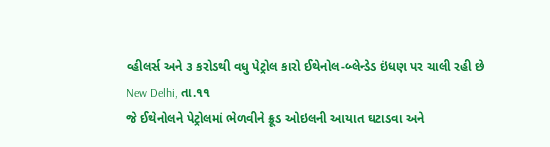વ્હીલર્સ અને ૩ કરોડથી વધુ પેટ્રોલ કારો ઈથેનોલ-બ્લેન્ડેડ ઇંધણ પર ચાલી રહી છે
New Delhi, તા.૧૧
જે ઈથેનોલને પેટ્રોલમાં ભેળવીને ક્રૂડ ઓઇલની આયાત ઘટાડવા અને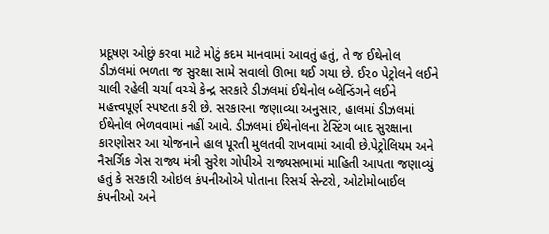પ્રદૂષણ ઓછું કરવા માટે મોટું કદમ માનવામાં આવતું હતું, તે જ ઈથેનોલ ડીઝલમાં ભળતા જ સુરક્ષા સામે સવાલો ઊભા થઈ ગયા છે. ઈ૨૦ પેટ્રોલને લઈને ચાલી રહેલી ચર્ચા વચ્ચે કેન્દ્ર સરકારે ડીઝલમાં ઈથેનોલ બ્લેન્ડિંગને લઈને મહત્ત્વપૂર્ણ સ્પષ્ટતા કરી છે. સરકારના જણાવ્યા અનુસાર, હાલમાં ડીઝલમાં ઈથેનોલ ભેળવવામાં નહીં આવે. ડીઝલમાં ઈથેનોલના ટેસ્ટિંગ બાદ સુરક્ષાના કારણોસર આ યોજનાને હાલ પૂરતી મુલતવી રાખવામાં આવી છે.પેટ્રોલિયમ અને નૈસર્ગિક ગેસ રાજ્ય મંત્રી સુરેશ ગોપીએ રાજ્યસભામાં માહિતી આપતા જણાવ્યું હતું કે સરકારી ઓઇલ કંપનીઓએ પોતાના રિસર્ચ સેન્ટરો, ઓટોમોબાઈલ કંપનીઓ અને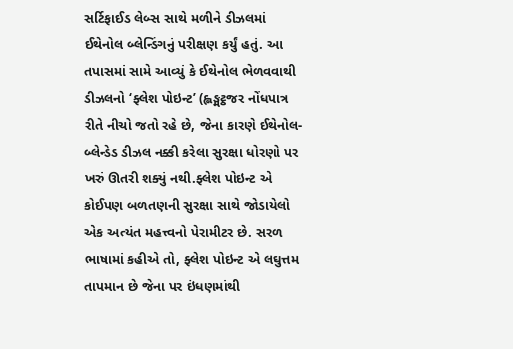સર્ટિફાઈડ લેબ્સ સાથે મળીને ડીઝલમાં ઈથેનોલ બ્લેન્ડિંગનું પરીક્ષણ કર્યું હતું. આ તપાસમાં સામે આવ્યું કે ઈથેનોલ ભેળવવાથી ડીઝલનો ‘ફ્લેશ પોઇન્ટ’ (હ્લઙ્મટ્ઠજર નોંધપાત્ર રીતે નીચો જતો રહે છે, જેના કારણે ઈથેનોલ-બ્લેન્ડેડ ડીઝલ નક્કી કરેલા સુરક્ષા ધોરણો પર ખરું ઊતરી શક્યું નથી.ફ્લેશ પોઇન્ટ એ કોઈપણ બળતણની સુરક્ષા સાથે જોડાયેલો એક અત્યંત મહત્ત્વનો પેરામીટર છે. સરળ ભાષામાં કહીએ તો, ફ્લેશ પોઇન્ટ એ લઘુત્તમ તાપમાન છે જેના પર ઇંધણમાંથી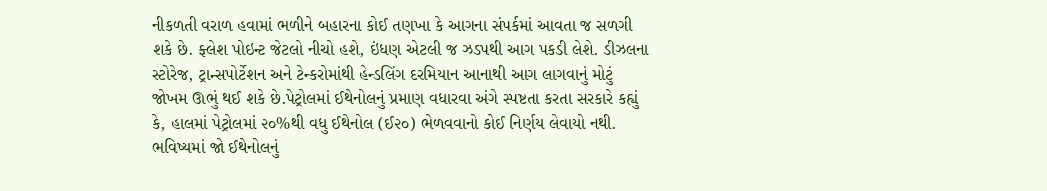નીકળતી વરાળ હવામાં ભળીને બહારના કોઈ તણખા કે આગના સંપર્કમાં આવતા જ સળગી શકે છે. ફ્લેશ પોઇન્ટ જેટલો નીચો હશે, ઇંધણ એટલી જ ઝડપથી આગ પકડી લેશે. ડીઝલના સ્ટોરેજ, ટ્રાન્સપોર્ટેશન અને ટેન્કરોમાંથી હેન્ડલિંગ દરમિયાન આનાથી આગ લાગવાનું મોટું જોખમ ઊભું થઈ શકે છે.પેટ્રોલમાં ઈથેનોલનું પ્રમાણ વધારવા અંગે સ્પષ્ટતા કરતા સરકારે કહ્યું કે, હાલમાં પેટ્રોલમાં ૨૦%થી વધુ ઈથેનોલ (ઈ૨૦) ભેળવવાનો કોઈ નિર્ણય લેવાયો નથી. ભવિષ્યમાં જો ઈથેનોલનું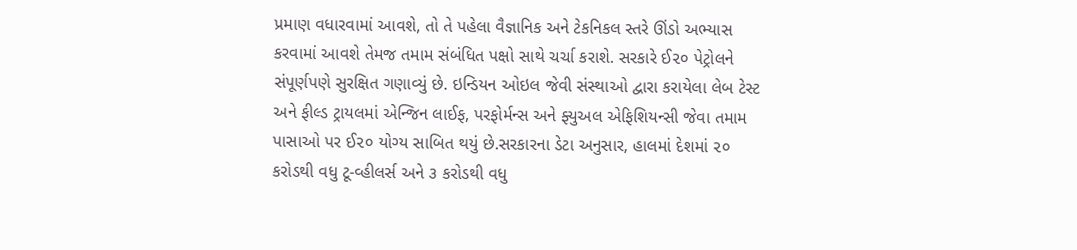પ્રમાણ વધારવામાં આવશે, તો તે પહેલા વૈજ્ઞાનિક અને ટેકનિકલ સ્તરે ઊંડો અભ્યાસ કરવામાં આવશે તેમજ તમામ સંબંધિત પક્ષો સાથે ચર્ચા કરાશે. સરકારે ઈ૨૦ પેટ્રોલને સંપૂર્ણપણે સુરક્ષિત ગણાવ્યું છે. ઇન્ડિયન ઓઇલ જેવી સંસ્થાઓ દ્વારા કરાયેલા લેબ ટેસ્ટ અને ફીલ્ડ ટ્રાયલમાં એન્જિન લાઈફ, પરફોર્મન્સ અને ફ્યુઅલ એફિશિયન્સી જેવા તમામ પાસાઓ પર ઈ૨૦ યોગ્ય સાબિત થયું છે.સરકારના ડેટા અનુસાર, હાલમાં દેશમાં ૨૦ કરોડથી વધુ ટૂ-વ્હીલર્સ અને ૩ કરોડથી વધુ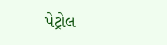પેટ્રોલ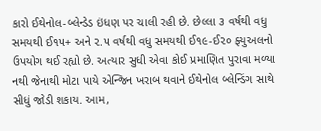કારો ઈથેનોલ-બ્લેન્ડેડ ઇંધણ પર ચાલી રહી છે. છેલ્લા ૩ વર્ષથી વધુ સમયથી ઈ૧૫+ અને ૨.૫ વર્ષથી વધુ સમયથી ઈ૧૯-ઈ૨૦ ફ્યુઅલનો ઉપયોગ થઈ રહ્યો છે. અત્યાર સુધી એવા કોઈ પ્રમાણિત પુરાવા મળ્યા નથી જેનાથી મોટા પાયે એન્જિન ખરાબ થવાને ઈથેનોલ બ્લેન્ડિંગ સાથે સીધું જોડી શકાય. આમ,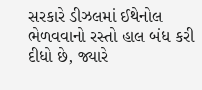સરકારે ડીઝલમાં ઈથેનોલ ભેળવવાનો રસ્તો હાલ બંધ કરી દીધો છે, જ્યારે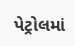પેટ્રોલમાં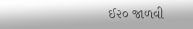ઈ૨૦ જાળવી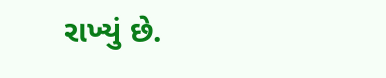રાખ્યું છે.